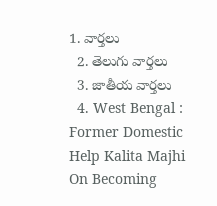1. వార్తలు
  2. తెలుగు వార్తలు
  3. జాతీయ వార్తలు
  4. West Bengal : Former Domestic Help Kalita Majhi On Becoming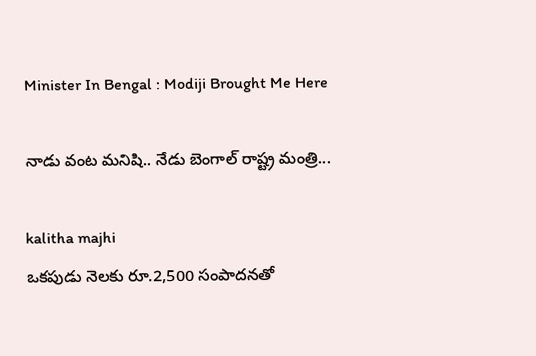Minister In Bengal : Modiji Brought Me Here

నాడు వంట మనిషి.. నేడు బెంగాల్‌ రాష్ట్ర మంత్రి...

kalitha majhi
ఒకపుడు నెలకు రూ.2,500 సంపాదనతో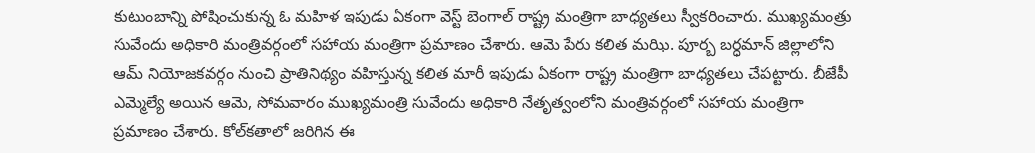కుటుంబాన్ని పోషించుకున్న ఓ మహిళ ఇపుడు ఏకంగా వెస్ట్ బెంగాల్ రాష్ట్ర మంత్రిగా బాధ్యతలు స్వీకరించారు. ముఖ్యమంత్రు సువేందు అధికారి మంత్రివర్గంలో సహాయ మంత్రిగా ప్రమాణం చేశారు. ఆమె పేరు కలిత మఝి. పూర్బ బర్ధమాన్ జిల్లాలోని ఆమ్ నియోజకవర్గం నుంచి ప్రాతినిథ్యం వహిస్తున్న కలిత మారీ ఇపుడు ఏకంగా రాష్ట్ర మంత్రిగా బాధ్యతలు చేపట్టారు. బీజేపీ ఎమ్మెల్యే అయిన ఆమె, సోమవారం ముఖ్యమంత్రి సువేందు అధికారి నేతృత్వంలోని మంత్రివర్గంలో సహాయ మంత్రిగా ప్రమాణం చేశారు. కోల్‌కతాలో జరిగిన ఈ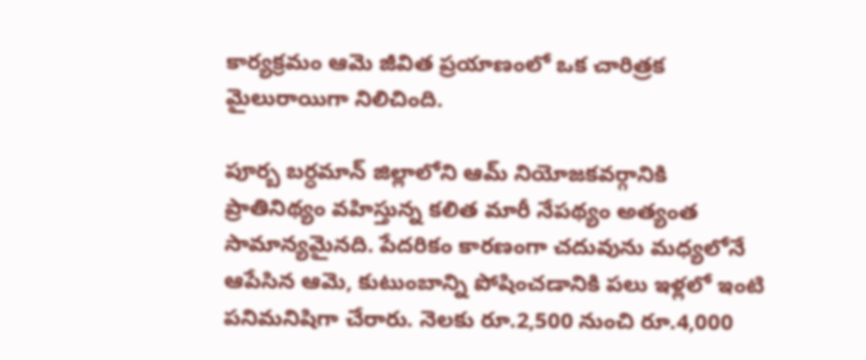కార్యక్రమం ఆమె జీవిత ప్రయాణంలో ఒక చారిత్రక మైలురాయిగా నిలిచింది.

పూర్బ బర్ధమాన్ జిల్లాలోని ఆమ్ నియోజకవర్గానికి ప్రాతినిథ్యం వహిస్తున్న కలిత మారీ నేపథ్యం అత్యంత సామాన్యమైనది. పేదరికం కారణంగా చదువును మధ్యలోనే ఆపేసిన ఆమె, కుటుంబాన్ని పోషించడానికి పలు ఇళ్లలో ఇంటి పనిమనిషిగా చేరారు. నెలకు రూ.2,500 నుంచి రూ.4,000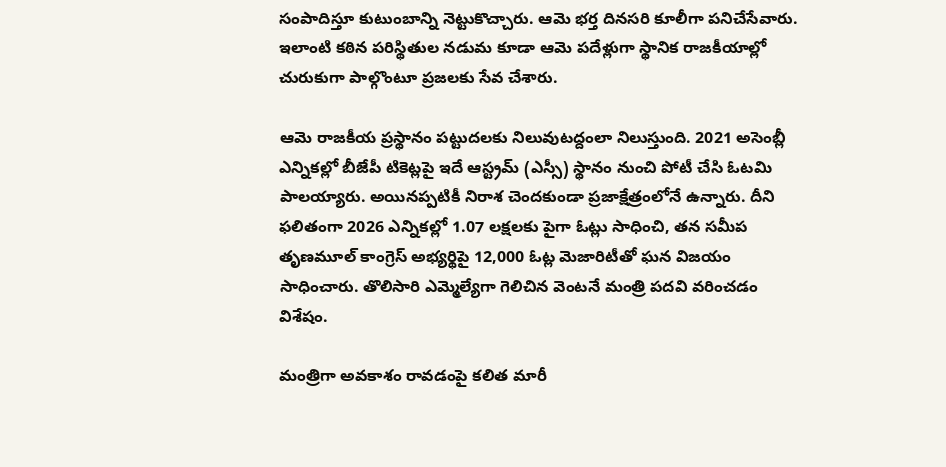సంపాదిస్తూ కుటుంబాన్ని నెట్టుకొచ్చారు. ఆమె భర్త దినసరి కూలీగా పనిచేసేవారు. ఇలాంటి కఠిన పరిస్థితుల నడుమ కూడా ఆమె పదేళ్లుగా స్థానిక రాజకీయాల్లో చురుకుగా పాల్గొంటూ ప్రజలకు సేవ చేశారు.

ఆమె రాజకీయ ప్రస్థానం పట్టుదలకు నిలువుటద్దంలా నిలుస్తుంది. 2021 అసెంబ్లీ ఎన్నికల్లో బీజేపీ టికెట్లపై ఇదే ఆస్ట్రమ్ (ఎస్సీ) స్థానం నుంచి పోటీ చేసి ఓటమి పాలయ్యారు. అయినప్పటికీ నిరాశ చెందకుండా ప్రజాక్షేత్రంలోనే ఉన్నారు. దీని ఫలితంగా 2026 ఎన్నికల్లో 1.07 లక్షలకు పైగా ఓట్లు సాధించి, తన సమీప తృణమూల్ కాంగ్రెస్ అభ్యర్థిపై 12,000 ఓట్ల మెజారిటీతో ఘన విజయం సాధించారు. తొలిసారి ఎమ్మెల్యేగా గెలిచిన వెంటనే మంత్రి పదవి వరించడం విశేషం.

మంత్రిగా అవకాశం రావడంపై కలిత మారీ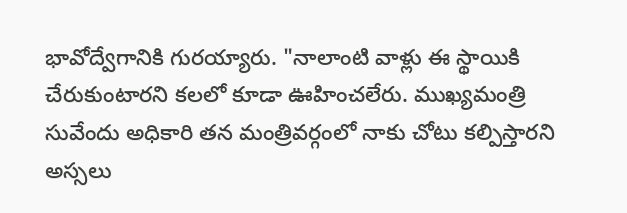భావోద్వేగానికి గురయ్యారు. "నాలాంటి వాళ్లు ఈ స్థాయికి చేరుకుంటారని కలలో కూడా ఊహించలేరు. ముఖ్యమంత్రి సువేందు అధికారి తన మంత్రివర్గంలో నాకు చోటు కల్పిస్తారని అస్సలు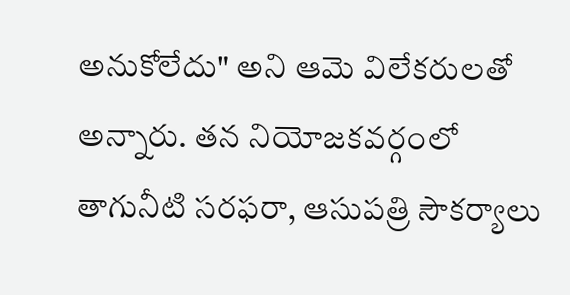అనుకోలేదు" అని ఆమె విలేకరులతో అన్నారు. తన నియోజకవర్గంలో తాగునీటి సరఫరా, ఆసుపత్రి సౌకర్యాలు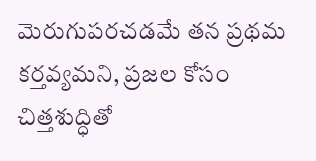మెరుగుపరచడమే తన ప్రథమ కర్తవ్యమని, ప్రజల కోసం చిత్తశుద్ధితో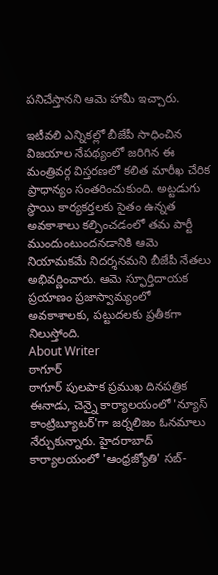పనిచేస్తానని ఆమె హామీ ఇచ్చారు.

ఇటీవలి ఎన్నికల్లో బీజేపీ సాధించిన విజయాల నేపథ్యంలో జరిగిన ఈ మంత్రివర్గ విస్తరణలో కలిత మారీఖ చేరిక ప్రాధాన్యం సంతరించుకుంది. అట్టడుగు స్థాయి కార్యకర్తలకు సైతం ఉన్నత అవకాశాలు కల్పించడంలో తమ పార్టీ ముందుంటుందనడానికి ఆమె నియామకమే నిదర్శనమని బీజేపీ నేతలు అభివర్ణించారు. ఆమె స్ఫూర్తిదాయక ప్రయాణం ప్రజాస్వామ్యంలో అవకాశాలకు, పట్టుదలకు ప్రతీకగా నిలుస్తోంది.
About Writer
ఠాగూర్
ఠాగూర్ పులపాక ప్రముఖ దినపత్రిక ఈనాడు, చెన్నై కార్యాలయంలో 'న్యూస్ కాంట్రిబ్యూటర్‌'గా జర్నలిజం ఓనమాలు నేర్చుకున్నారు. హైదరాబాద్ కార్యాలయంలో 'ఆంధ్రజ్యోతి' సబ్-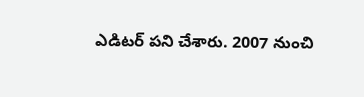ఎడిటర్ పని చేశారు. 2007 నుంచి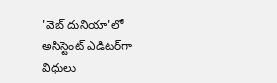'వెబ్ దునియా'లో అసిస్టెంట్ ఎడిటర్‌‌గా విధులు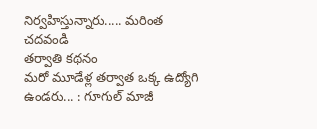నిర్వహిస్తున్నారు..... మరింత చదవండి
తర్వాతి కథనం
మరో మూడేళ్ల తర్వాత ఒక్క ఉద్యోగి ఉండరు... : గూగుల్ మాజీ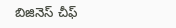బిజినెస్ చీఫ్